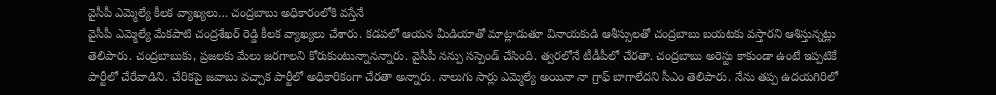వైసీపీ ఎమ్మెల్యే కీలక వ్యాఖ్యలు… చంద్రబాబు అధికారంలోకి వస్తేనే
వైసీపీ ఎమ్మెల్యే మేకపాటి చంద్రశేఖర్ రెడ్డి కీలక వ్యాఖ్యలు చేశారు. కడపలో ఆయన మీడియాతో మాట్లాడుతూ వినాయకుడి ఆశీస్సులతో చంద్రబాబు బయటకు వస్తారని ఆశిస్తున్నట్లు తెలిపారు. చంద్రబాబుకు, ప్రజలకు మేలు జరగాలని కోరుకుంటున్నానన్నారు. వైసీపీ నన్పు సస్పెండ్ చేసింది. త్వరలోనే టీడీపీలో చేరతా. చంద్రబాబు అరెస్టు కాకుండా ఉంటే ఇప్పటికే పార్టీలో చేరేవాడిని. చేరికపై జవాబు వచ్చాక పార్టీలో అధికారికంగా చేరతా అన్నారు. నాలుగు సార్లు ఎమ్మెల్యే అయినా నా గ్రాఫ్ బాగాలేదని సీఎం తెలిపారు. నేను తప్ప ఉదయగిరిలో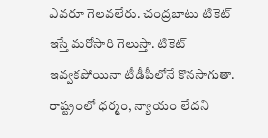ఎవరూ గెలవలేరు. చంద్రబాటు టికెట్ ఇస్తే మరోసారి గెలుస్తా. టికెట్ ఇవ్వకపోయినా టీడీపీలోనే కొనసాగుతా. రాష్ట్రంలో ధర్మం, న్యాయం లేదని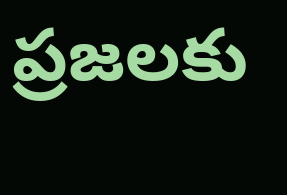ప్రజలకు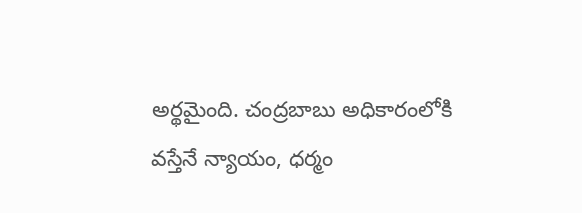అర్థమైంది. చంద్రబాబు అధికారంలోకి వస్తేనే న్యాయం, ధర్మం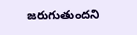జరుగుతుందని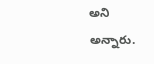అని అన్నారు.